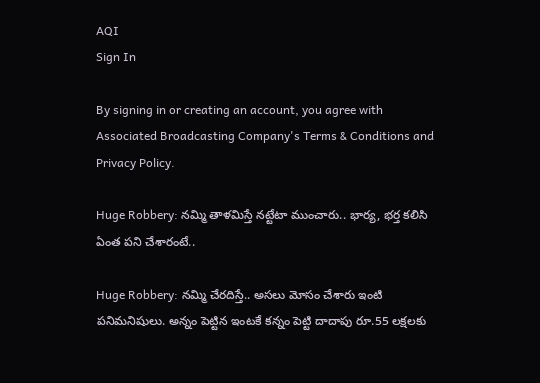AQI
Sign In

By signing in or creating an account, you agree with Associated Broadcasting Company's Terms & Conditions and Privacy Policy.

Huge Robbery: నమ్మి తాళమిస్తే నట్టేటా ముంచారు.. భార్య, భర్త కలిసి ఏంత పని చేశారంటే..

Huge Robbery: నమ్మి చేరదిస్తే.. అసలు మోసం చేశారు ఇంటి పనిమనిషులు. అన్నం పెట్టిన ఇంటకే కన్నం పెట్టి దాదాపు రూ.55 లక్షలకు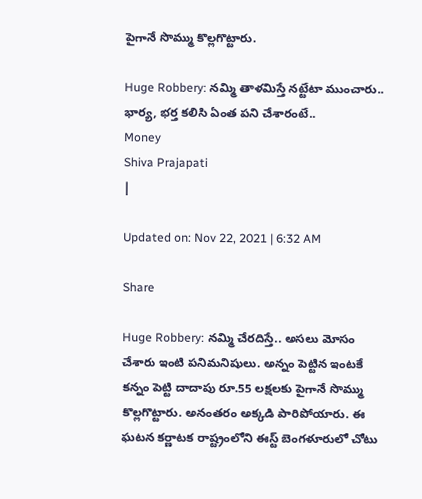పైగానే సొమ్ము కొల్లగొట్టారు.

Huge Robbery: నమ్మి తాళమిస్తే నట్టేటా ముంచారు.. భార్య, భర్త కలిసి ఏంత పని చేశారంటే..
Money
Shiva Prajapati
|

Updated on: Nov 22, 2021 | 6:32 AM

Share

Huge Robbery: నమ్మి చేరదిస్తే.. అసలు మోసం చేశారు ఇంటి పనిమనిషులు. అన్నం పెట్టిన ఇంటకే కన్నం పెట్టి దాదాపు రూ.55 లక్షలకు పైగానే సొమ్ము కొల్లగొట్టారు. అనంతరం అక్కడి పారిపోయారు. ఈ ఘటన కర్ణాటక రాష్ట్రంలోని ఈస్ట్ బెంగళూరులో చోటు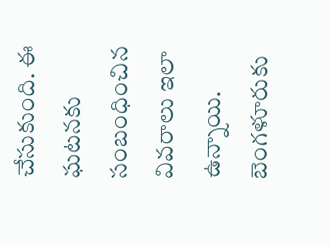చేసుకుంది. ఈ ఘటనకు సంబంధించిన వివరాలు ఇలా ఉన్నాయి. బెంగళూరుకు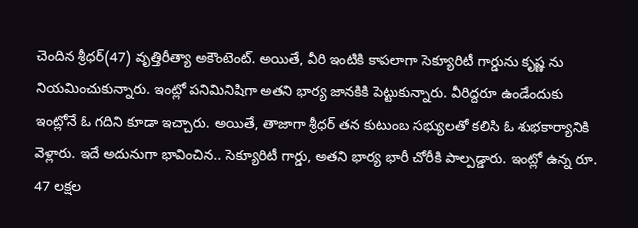చెందిన శ్రీధర్(47) వృత్తిరీత్యా అకౌంటెంట్. అయితే, వీరి ఇంటికి కాపలాగా సెక్యూరిటీ గార్డును కృష్ణ ను నియమించుకున్నారు. ఇంట్లో పనిమినిషిగా అతని భార్య జానకికి పెట్టుకున్నారు. వీరిద్దరూ ఉండేందుకు ఇంట్లోనే ఓ గదిని కూడా ఇచ్చారు. అయితే, తాజాగా శ్రీధర్ తన కుటుంబ సభ్యులతో కలిసి ఓ శుభకార్యానికి వెళ్లారు. ఇదే అదునుగా భావించిన.. సెక్యూరిటీ గార్డు, అతని భార్య భారీ చోరీకి పాల్పడ్డారు. ఇంట్లో ఉన్న రూ. 47 లక్షల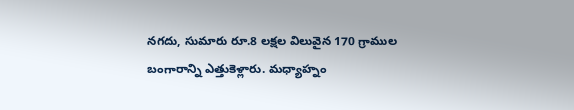నగదు, సుమారు రూ.8 లక్షల విలువైన 170 గ్రాముల బంగారాన్ని ఎత్తుకెళ్లారు. మధ్యాహ్నం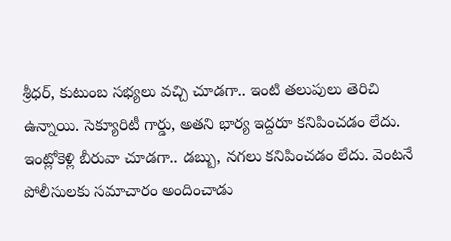శ్రీధర్, కుటుంబ సభ్యలు వచ్చి చూడగా.. ఇంటి తలుపులు తెరిచి ఉన్నాయి. సెక్యూరిటీ గార్డు, అతని భార్య ఇద్దరూ కనిపించడం లేదు. ఇంట్లోకెళ్లి బీరువా చూడగా.. డబ్బు, నగలు కనిపించడం లేదు. వెంటనే పోలీసులకు సమాచారం అందించాడు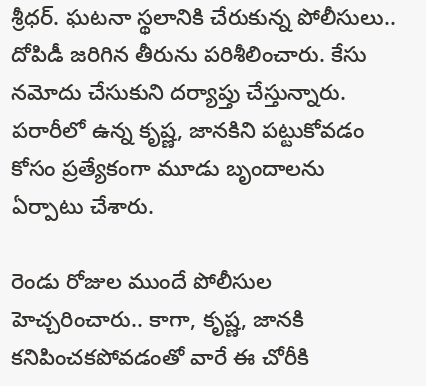శ్రీధర్. ఘటనా స్థలానికి చేరుకున్న పోలీసులు.. దోపిడీ జరిగిన తీరును పరిశీలించారు. కేసు నమోదు చేసుకుని దర్యాప్తు చేస్తున్నారు. పరారీలో ఉన్న కృష్ణ, జానకిని పట్టుకోవడం కోసం ప్రత్యేకంగా మూడు బృందాలను ఏర్పాటు చేశారు.

రెండు రోజుల ముందే పోలీసుల హెచ్చరించారు.. కాగా, కృష్ణ, జానకి కనిపించకపోవడంతో వారే ఈ చోరీకి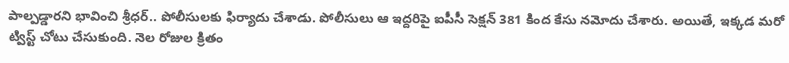పాల్పడ్డారని భావించి శ్రీధర్.. పోలీసులకు ఫిర్యాదు చేశాడు. పోలీసులు ఆ ఇద్దరిపై ఐపీసీ సెక్షన్ 381 కింద కేసు నమోదు చేశారు. అయితే, ఇక్కడ మరో ట్విస్ట్ చోటు చేసుకుంది. నెల రోజుల క్రితం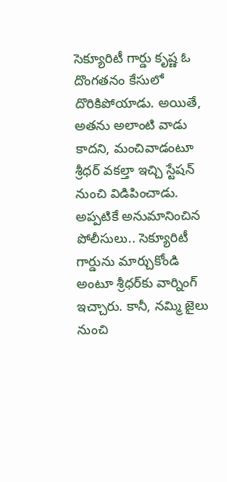సెక్యూరిటీ గార్డు కృష్ణ ఓ దొంగతనం కేసులో దొరికిపోయాడు. అయితే, అతను అలాంటి వాడు కాదని, మంచివాడంటూ శ్రీధర్ వకల్తా ఇచ్చి స్టేషన్ నుంచి విడిపించాడు. అప్పటికే అనుమానించిన పోలీసులు.. సెక్యూరిటీ గార్డును మార్చుకోండి అంటూ శ్రీధర్‌కు వార్నింగ్ ఇచ్చారు. కానీ, నమ్మి జైలు నుంచి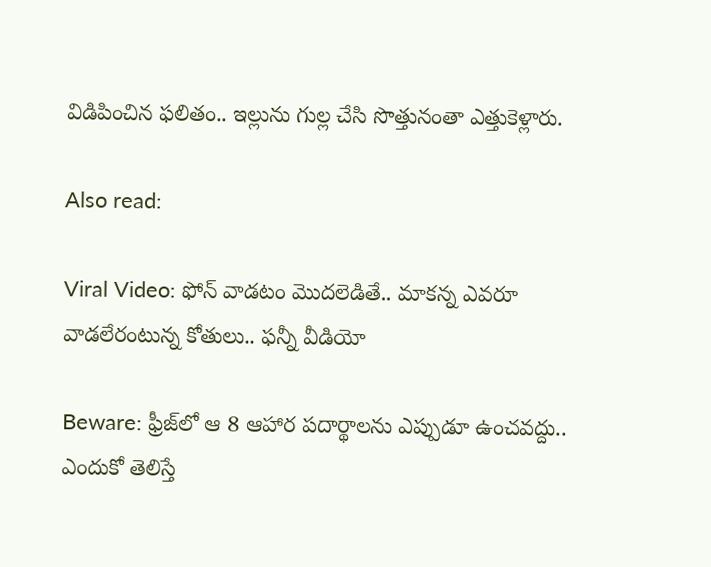విడిపించిన ఫలితం.. ఇల్లును గుల్ల చేసి సొత్తునంతా ఎత్తుకెళ్లారు.

Also read:

Viral Video: ఫోన్‌ వాడటం మొదలెడితే.. మాకన్న ఎవరూ వాడలేరంటున్న కోతులు.. ఫన్నీ వీడియో

Beware: ఫ్రీజ్‌లో ఆ 8 ఆహార పదార్థాలను ఎప్పుడూ ఉంచవద్దు.. ఎందుకో తెలిస్తే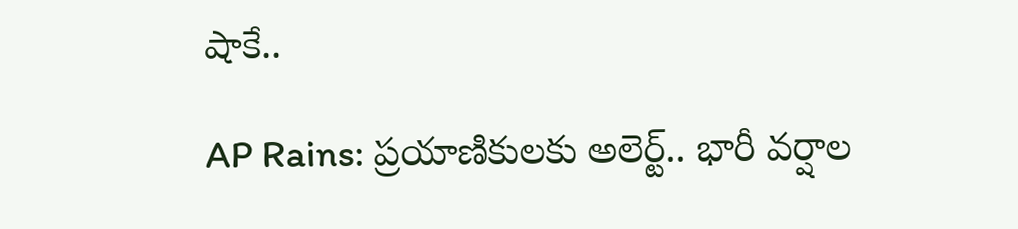షాకే..

AP Rains: ప్రయాణికులకు అలెర్ట్‌.. భారీ వర్షాల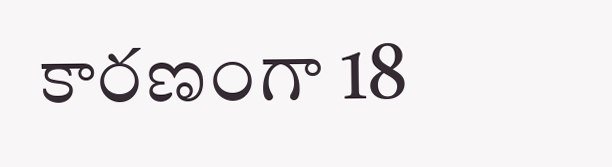కారణంగా 18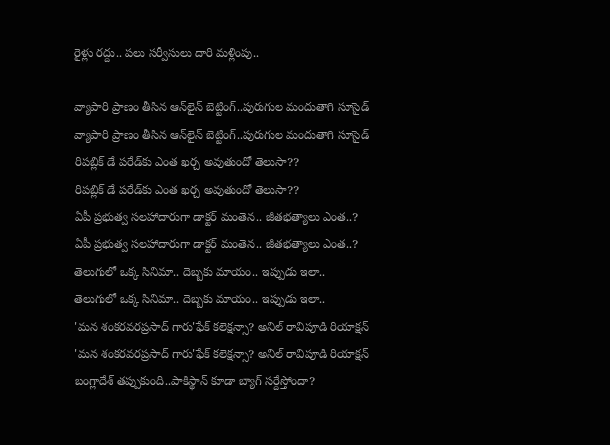రైళ్లు రద్దు.. పలు సర్వీసులు దారి మళ్లింపు..

వ్యాపారి ప్రాణం తీసిన ఆన్‌లైన్ బెట్టింగ్..పురుగుల మందుతాగి సూసైడ్
వ్యాపారి ప్రాణం తీసిన ఆన్‌లైన్ బెట్టింగ్..పురుగుల మందుతాగి సూసైడ్
రిపబ్లిక్ డే పరేడ్‌కు ఎంత ఖర్చ అవుతుందో తెలుసా??
రిపబ్లిక్ డే పరేడ్‌కు ఎంత ఖర్చ అవుతుందో తెలుసా??
ఏపీ ప్రభుత్వ సలహాదారుగా డాక్టర్ మంతెన.. జీతభత్యాలు ఎంత..?
ఏపీ ప్రభుత్వ సలహాదారుగా డాక్టర్ మంతెన.. జీతభత్యాలు ఎంత..?
తెలుగులో ఒక్క సినిమా.. దెబ్బకు మాయం.. ఇప్పుడు ఇలా..
తెలుగులో ఒక్క సినిమా.. దెబ్బకు మాయం.. ఇప్పుడు ఇలా..
'మన శంకరవరప్రసాద్ గారు'ఫేక్ కలెక్షన్సా? అనిల్ రావిపూడి రియాక్షన్
'మన శంకరవరప్రసాద్ గారు'ఫేక్ కలెక్షన్సా? అనిల్ రావిపూడి రియాక్షన్
బంగ్లాదేశ్ తప్పుకుంది..పాకిస్థాన్ కూడా బ్యాగ్ సర్దేస్తోందా?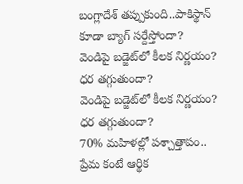బంగ్లాదేశ్ తప్పుకుంది..పాకిస్థాన్ కూడా బ్యాగ్ సర్దేస్తోందా?
వెండిపై బడ్జెట్‌లో కీలక నిర్ణయం? ధర తగ్గుతుందా?
వెండిపై బడ్జెట్‌లో కీలక నిర్ణయం? ధర తగ్గుతుందా?
70% మహిళల్లో పశ్చాత్తాపం.. ప్రేమ కంటే ఆర్థిక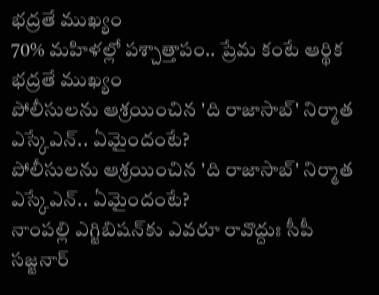భద్రతే ముఖ్యం
70% మహిళల్లో పశ్చాత్తాపం.. ప్రేమ కంటే ఆర్థిక భద్రతే ముఖ్యం
పోలీసులను ఆశ్రయించిన 'ది రాజాసాబ్' నిర్మాత ఎస్కేఎన్.. ఏమైందంటే?
పోలీసులను ఆశ్రయించిన 'ది రాజాసాబ్' నిర్మాత ఎస్కేఎన్.. ఏమైందంటే?
నాంపల్లి ఎగ్జిబిషన్‌కు ఎవరూ రావొద్దుః సీపీ సజ్జనార్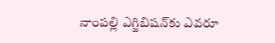నాంపల్లి ఎగ్జిబిషన్‌కు ఎవరూ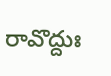రావొద్దుః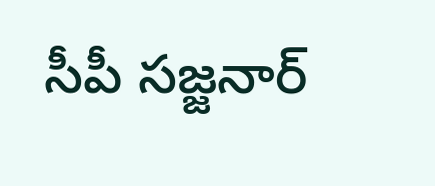సీపీ సజ్జనార్